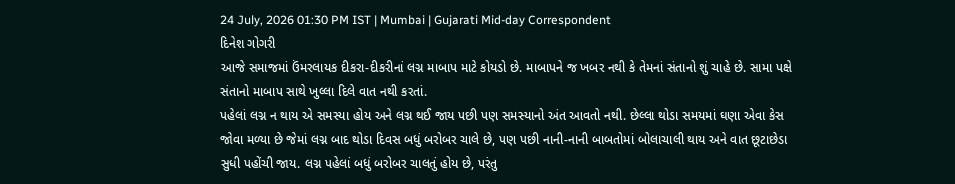24 July, 2026 01:30 PM IST | Mumbai | Gujarati Mid-day Correspondent
દિનેશ ગોગરી
આજે સમાજમાં ઉંમરલાયક દીકરા-દીકરીનાં લગ્ન માબાપ માટે કોયડો છે. માબાપને જ ખબર નથી કે તેમનાં સંતાનો શું ચાહે છે. સામા પક્ષે સંતાનો માબાપ સાથે ખુલ્લા દિલે વાત નથી કરતાં.
પહેલાં લગ્ન ન થાય એ સમસ્યા હોય અને લગ્ન થઈ જાય પછી પણ સમસ્યાનો અંત આવતો નથી. છેલ્લા થોડા સમયમાં ઘણા એવા કેસ જોવા મળ્યા છે જેમાં લગ્ન બાદ થોડા દિવસ બધું બરોબર ચાલે છે, પણ પછી નાની-નાની બાબતોમાં બોલાચાલી થાય અને વાત છૂટાછેડા સુધી પહોંચી જાય. લગ્ન પહેલાં બધું બરોબર ચાલતું હોય છે, પરંતુ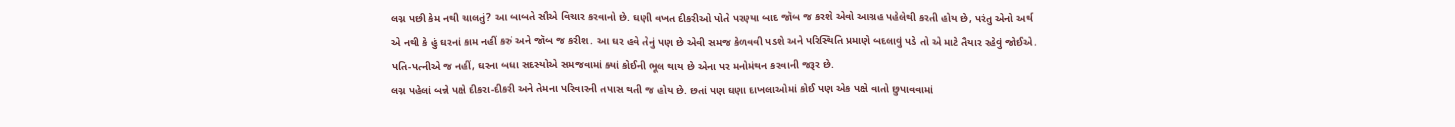લગ્ન પછી કેમ નથી ચાલતું? આ બાબતે સૌએ વિચાર કરવાનો છે. ઘણી વખત દીકરીઓ પોતે પરણ્યા બાદ જૉબ જ કરશે એવો આગ્રહ પહેલેથી કરતી હોય છે, પરંતુ એનો અર્થ એ નથી કે હું ઘરનાં કામ નહીં કરું અને જૉબ જ કરીશ. આ ઘર હવે તેનું પણ છે એવી સમજ કેળવવી પડશે અને પરિસ્થિતિ પ્રમાણે બદલાવું પડે તો એ માટે તૈયાર રહેવું જોઈએ. પતિ-પત્નીએ જ નહીં, ઘરના બધા સદસ્યોએ સમજવામાં ક્યાં કોઈની ભૂલ થાય છે એના પર મનોમંથન કરવાની જરૂર છે.
લગ્ન પહેલાં બન્ને પક્ષે દીકરા-દીકરી અને તેમના પરિવારની તપાસ થતી જ હોય છે. છતાં પણ ઘણા દાખલાઓમાં કોઈ પણ એક પક્ષે વાતો છુપાવવામાં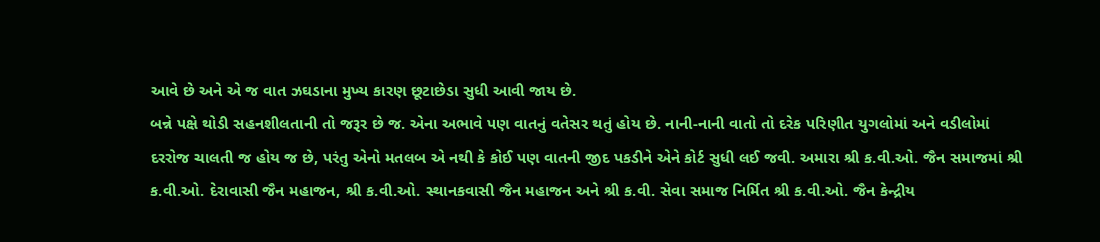આવે છે અને એ જ વાત ઝઘડાના મુખ્ય કારણ છૂટાછેડા સુધી આવી જાય છે.
બન્ને પક્ષે થોડી સહનશીલતાની તો જરૂર છે જ. એના અભાવે પણ વાતનું વતેસર થતું હોય છે. નાની-નાની વાતો તો દરેક પરિણીત યુગલોમાં અને વડીલોમાં દરરોજ ચાલતી જ હોય જ છે, પરંતુ એનો મતલબ એ નથી કે કોઈ પણ વાતની જીદ પકડીને એને કોર્ટ સુધી લઈ જવી. અમારા શ્રી ક.વી.ઓ. જૈન સમાજમાં શ્રી ક.વી.ઓ. દેરાવાસી જૈન મહાજન, શ્રી ક.વી.ઓ. સ્થાનકવાસી જૈન મહાજન અને શ્રી ક.વી. સેવા સમાજ નિર્મિત શ્રી ક.વી.ઓ. જૈન કેન્દ્રીય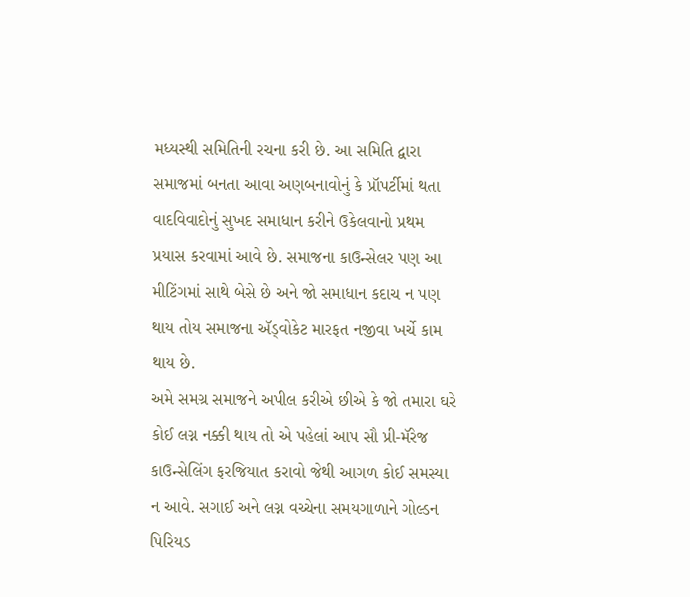મધ્યસ્થી સમિતિની રચના કરી છે. આ સમિતિ દ્વારા સમાજમાં બનતા આવા અણબનાવોનું કે પ્રૉપર્ટીમાં થતા વાદવિવાદોનું સુખદ સમાધાન કરીને ઉકેલવાનો પ્રથમ પ્રયાસ કરવામાં આવે છે. સમાજના કાઉન્સેલર પણ આ મીટિંગમાં સાથે બેસે છે અને જો સમાધાન કદાચ ન પણ થાય તોય સમાજના ઍડ્વોકેટ મારફત નજીવા ખર્ચે કામ થાય છે.
અમે સમગ્ર સમાજને અપીલ કરીએ છીએ કે જો તમારા ઘરે કોઈ લગ્ન નક્કી થાય તો એ પહેલાં આપ સૌ પ્રી-મૅરેજ કાઉન્સેલિંગ ફરજિયાત કરાવો જેથી આગળ કોઈ સમસ્યા ન આવે. સગાઈ અને લગ્ન વચ્ચેના સમયગાળાને ગોલ્ડન પિરિયડ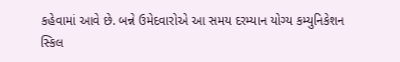કહેવામાં આવે છે. બન્ને ઉમેદવારોએ આ સમય દરમ્યાન યોગ્ય કમ્યુનિકેશન સ્કિલ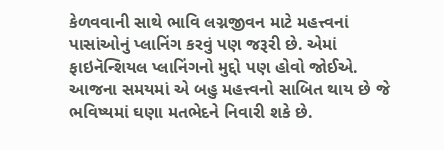કેળવવાની સાથે ભાવિ લગ્નજીવન માટે મહત્ત્વનાં પાસાંઓનું પ્લાનિંગ કરવું પણ જરૂરી છે. એમાં ફાઇનૅન્શિયલ પ્લાનિંગનો મુદ્દો પણ હોવો જોઈએ. આજના સમયમાં એ બહુ મહત્ત્વનો સાબિત થાય છે જે ભવિષ્યમાં ઘણા મતભેદને નિવારી શકે છે.